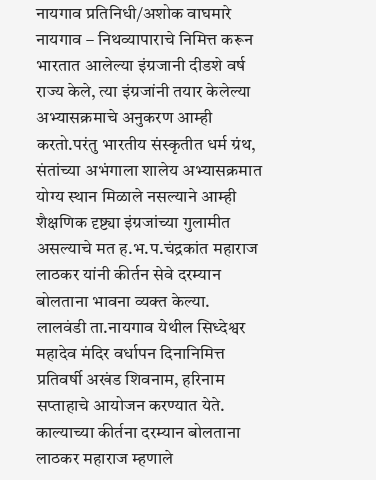नायगाव प्रतिनिधी/अशोक वाघमारे
नायगाव – निथव्यापाराचे निमित्त करून भारतात आलेल्या इंग्रजानी दीडशे वर्ष राज्य केले, त्या इंग्रजांनी तयार केलेल्या अभ्यासक्रमाचे अनुकरण आम्ही करतो.परंतु भारतीय संस्कृतीत धर्म ग्रंथ, संतांच्या अभंगाला शालेय अभ्यासक्रमात योग्य स्थान मिळाले नसल्याने आम्ही शैक्षणिक दृष्ट्या इंग्रजांच्या गुलामीत असल्याचे मत ह.भ.प.चंद्रकांत महाराज लाठकर यांनी कीर्तन सेवे दरम्यान बोलताना भावना व्यक्त केल्या.
लालवंडी ता.नायगाव येथील सिध्देश्वर महादेव मंदिर वर्धापन दिनानिमित्त प्रतिवर्षी अखंड शिवनाम, हरिनाम सप्ताहाचे आयोजन करण्यात येते. काल्याच्या कीर्तना दरम्यान बोलताना लाठकर महाराज म्हणाले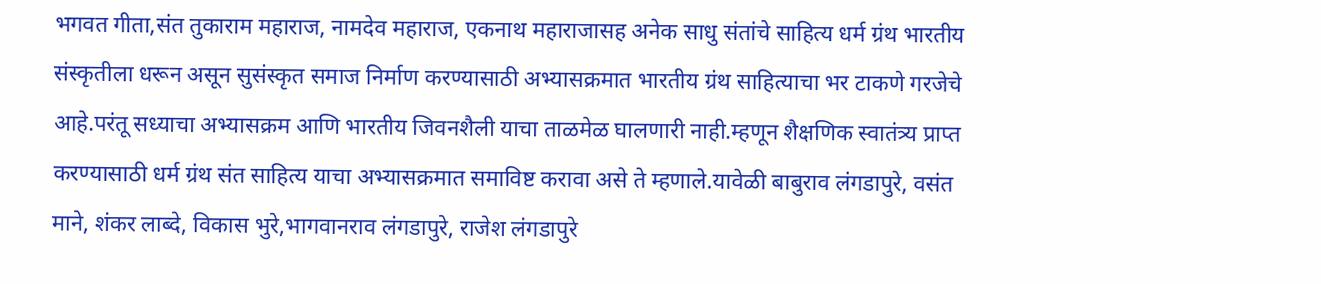भगवत गीता,संत तुकाराम महाराज, नामदेव महाराज, एकनाथ महाराजासह अनेक साधु संतांचे साहित्य धर्म ग्रंथ भारतीय संस्कृतीला धरून असून सुसंस्कृत समाज निर्माण करण्यासाठी अभ्यासक्रमात भारतीय ग्रंथ साहित्याचा भर टाकणे गरजेचे आहे.परंतू सध्याचा अभ्यासक्रम आणि भारतीय जिवनशैली याचा ताळमेळ घालणारी नाही.म्हणून शैक्षणिक स्वातंत्र्य प्राप्त करण्यासाठी धर्म ग्रंथ संत साहित्य याचा अभ्यासक्रमात समाविष्ट करावा असे ते म्हणाले.यावेळी बाबुराव लंगडापुरे, वसंत माने, शंकर लाब्दे, विकास भुरे,भागवानराव लंगडापुरे, राजेश लंगडापुरे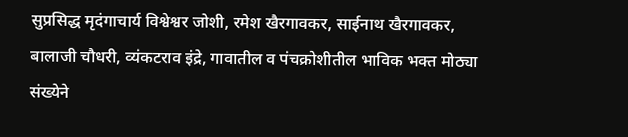सुप्रसिद्ध मृदंगाचार्य विश्वेश्वर जोशी, रमेश खैरगावकर, साईनाथ खैरगावकर, बालाजी चौधरी, व्यंकटराव इंद्रे, गावातील व पंचक्रोशीतील भाविक भक्त मोठ्या संख्येने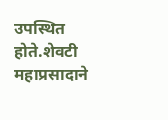उपस्थित होते.शेवटी महाप्रसादाने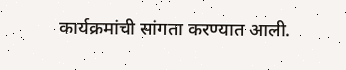कार्यक्रमांची सांगता करण्यात आली.